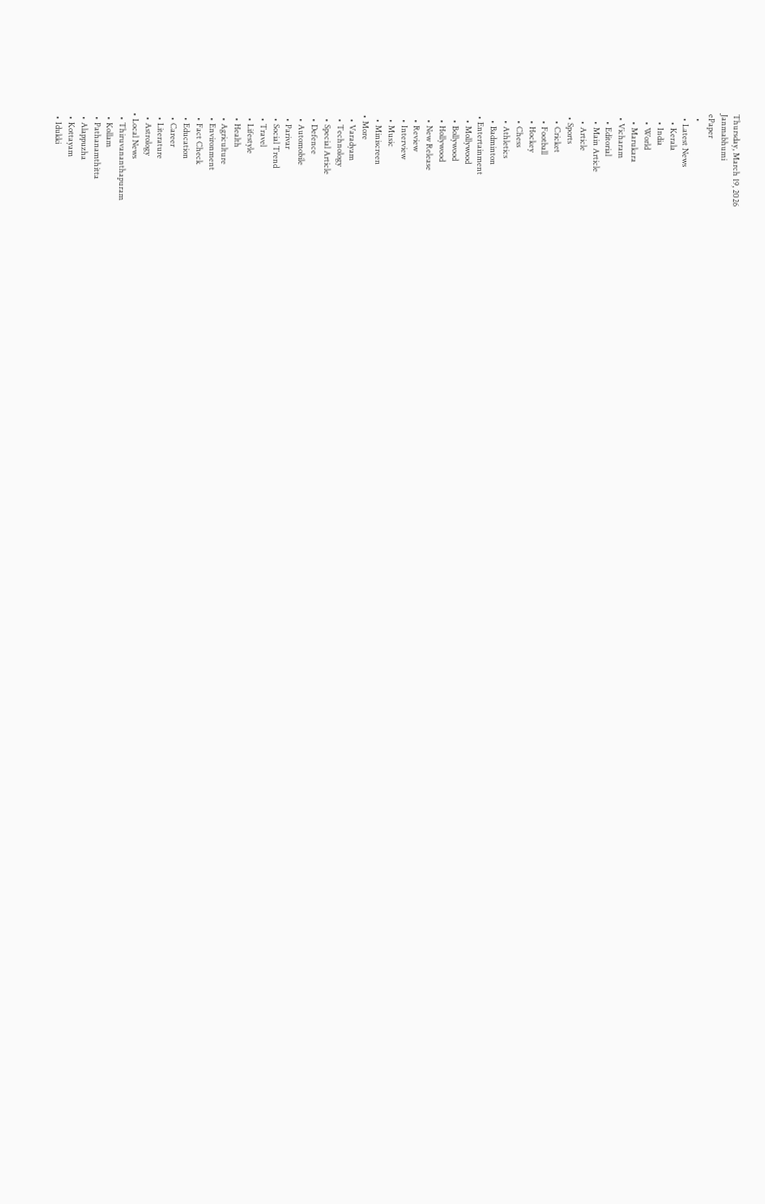Thursday, March 19, 2026
Janmabhumi
ePaper
  •
  • Latest News
    • Kerala
    • India
    • World
    • Marukara
  • Vicharam
    • Editorial
    • Main Article
    • Article
  • Sports
    • Cricket
    • Football
    • Hockey
    • Chess
    • Athletics
    • Badminton
  • Entertainment
    • Mollywood
    • Bollywood
    • Hollywood
    • New Release
    • Review
    • Interview
    • Music
    • Miniscreen
  • More
    • Varadyam
    • Technology
    • Special Article
    • Defence
    • Automobile
    • Parivar
    • Social Trend
    • Travel
    • Lifestyle
    • Health
    • Agriculture
    • Environment
    • Fact Check
    • Education
    • Career
    • Literature
    • Astrology
  • Local News
    • Thiruvananthapuram
    • Kollam
    • Pathanamthitta
    • Alappuzha
    • Kottayam
    • Idukki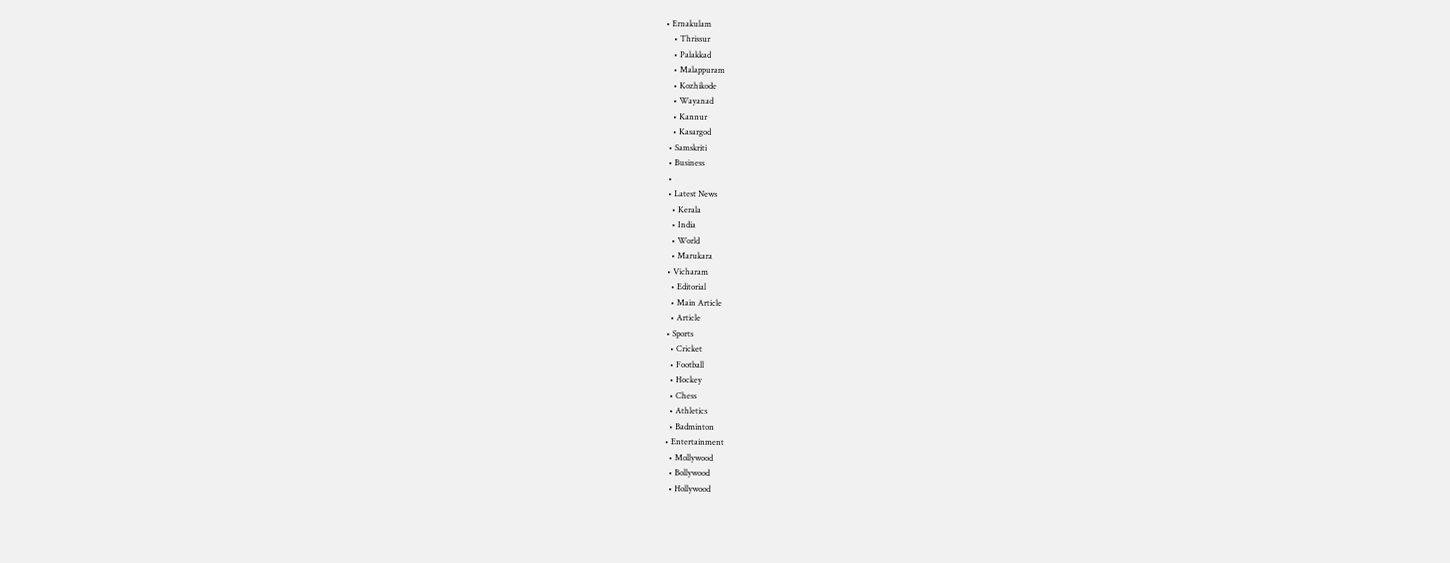• Ernakulam
    • Thrissur
    • Palakkad
    • Malappuram
    • Kozhikode
    • Wayanad
    • Kannur
    • Kasargod
  • Samskriti
  • Business
  •
  • Latest News
    • Kerala
    • India
    • World
    • Marukara
  • Vicharam
    • Editorial
    • Main Article
    • Article
  • Sports
    • Cricket
    • Football
    • Hockey
    • Chess
    • Athletics
    • Badminton
  • Entertainment
    • Mollywood
    • Bollywood
    • Hollywood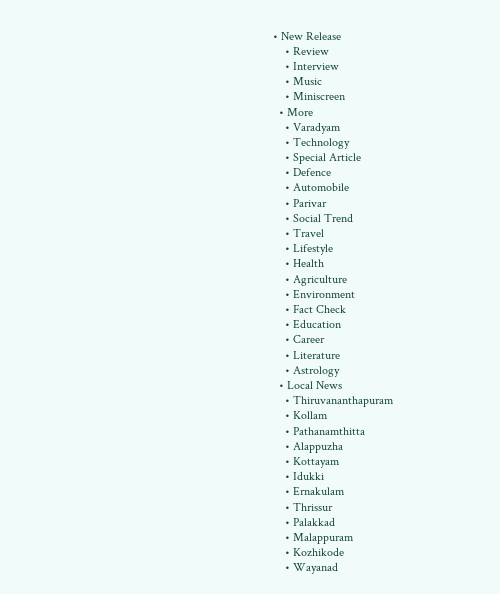• New Release
    • Review
    • Interview
    • Music
    • Miniscreen
  • More
    • Varadyam
    • Technology
    • Special Article
    • Defence
    • Automobile
    • Parivar
    • Social Trend
    • Travel
    • Lifestyle
    • Health
    • Agriculture
    • Environment
    • Fact Check
    • Education
    • Career
    • Literature
    • Astrology
  • Local News
    • Thiruvananthapuram
    • Kollam
    • Pathanamthitta
    • Alappuzha
    • Kottayam
    • Idukki
    • Ernakulam
    • Thrissur
    • Palakkad
    • Malappuram
    • Kozhikode
    • Wayanad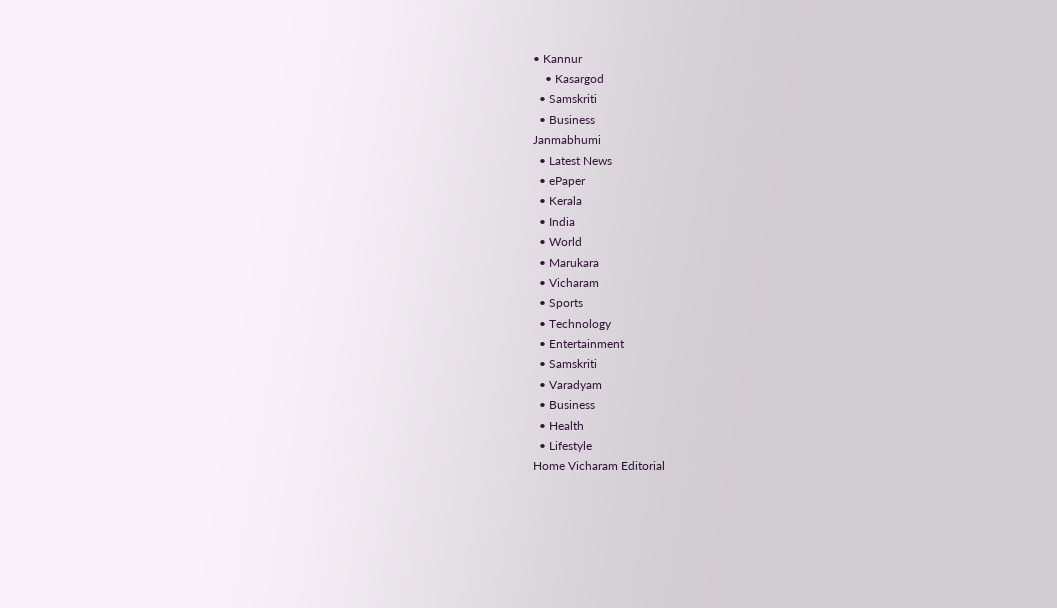• Kannur
    • Kasargod
  • Samskriti
  • Business
Janmabhumi
  • Latest News
  • ePaper
  • Kerala
  • India
  • World
  • Marukara
  • Vicharam
  • Sports
  • Technology
  • Entertainment
  • Samskriti
  • Varadyam
  • Business
  • Health
  • Lifestyle
Home Vicharam Editorial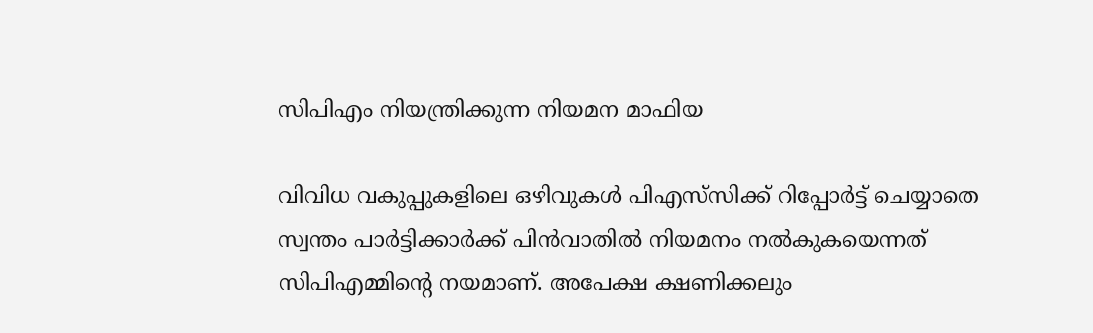സിപിഎം നിയന്ത്രിക്കുന്ന നിയമന മാഫിയ

വിവിധ വകുപ്പുകളിലെ ഒഴിവുകള്‍ പിഎസ്‌സിക്ക് റിപ്പോര്‍ട്ട് ചെയ്യാതെ സ്വന്തം പാര്‍ട്ടിക്കാര്‍ക്ക് പിന്‍വാതില്‍ നിയമനം നല്‍കുകയെന്നത് സിപിഎമ്മിന്റെ നയമാണ്. അപേക്ഷ ക്ഷണിക്കലും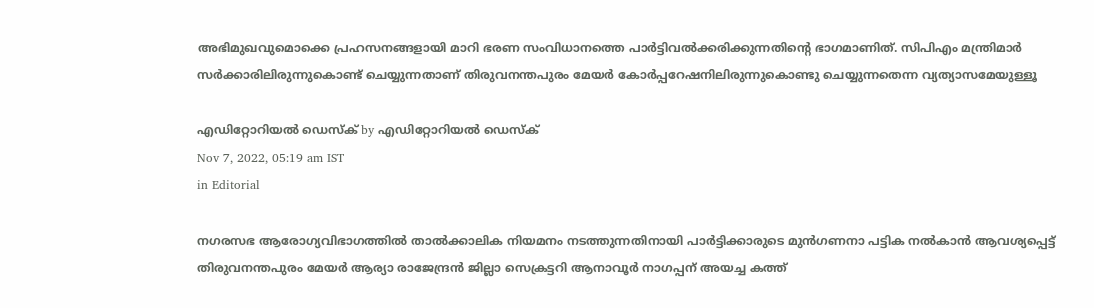അഭിമുഖവുമൊക്കെ പ്രഹസനങ്ങളായി മാറി ഭരണ സംവിധാനത്തെ പാര്‍ട്ടിവല്‍ക്കരിക്കുന്നതിന്റെ ഭാഗമാണിത്. സിപിഎം മന്ത്രിമാര്‍ സര്‍ക്കാരിലിരുന്നുകൊണ്ട് ചെയ്യുന്നതാണ് തിരുവനന്തപുരം മേയര്‍ കോര്‍പ്പറേഷനിലിരുന്നുകൊണ്ടു ചെയ്യുന്നതെന്ന വ്യത്യാസമേയുള്ളൂ

എഡിറ്റോറിയൽ ഡെസ്ക് by എഡിറ്റോറിയൽ ഡെസ്ക്
Nov 7, 2022, 05:19 am IST
in Editorial

നഗരസഭ ആരോഗ്യവിഭാഗത്തില്‍ താല്‍ക്കാലിക നിയമനം നടത്തുന്നതിനായി പാര്‍ട്ടിക്കാരുടെ മുന്‍ഗണനാ പട്ടിക നല്‍കാന്‍ ആവശ്യപ്പെട്ട് തിരുവനന്തപുരം മേയര്‍ ആര്യാ രാജേന്ദ്രന്‍ ജില്ലാ സെക്രട്ടറി ആനാവൂര്‍ നാഗപ്പന് അയച്ച കത്ത്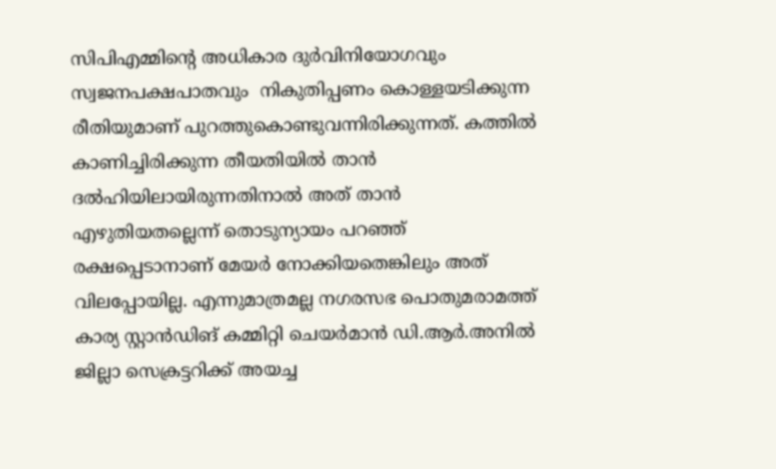സിപിഎമ്മിന്റെ അധികാര ദുര്‍വിനിയോഗവും സ്വജനപക്ഷപാതവും  നികുതിപ്പണം കൊള്ളയടിക്കുന്ന രീതിയുമാണ് പുറത്തുകൊണ്ടുവന്നിരിക്കുന്നത്. കത്തില്‍ കാണിച്ചിരിക്കുന്ന തീയതിയില്‍ താന്‍ ദല്‍ഹിയിലായിരുന്നതിനാല്‍ അത് താന്‍ എഴുതിയതല്ലെന്ന് തൊടുന്യായം പറഞ്ഞ് രക്ഷപ്പെടാനാണ് മേയര്‍ നോക്കിയതെങ്കിലും അത് വിലപ്പോയില്ല. എന്നുമാത്രമല്ല നഗരസഭ പൊതുമരാമത്ത് കാര്യ സ്റ്റാന്‍ഡിങ് കമ്മിറ്റി ചെയര്‍മാന്‍ ഡി.ആര്‍.അനില്‍ ജില്ലാ സെക്രട്ടറിക്ക് അയച്ച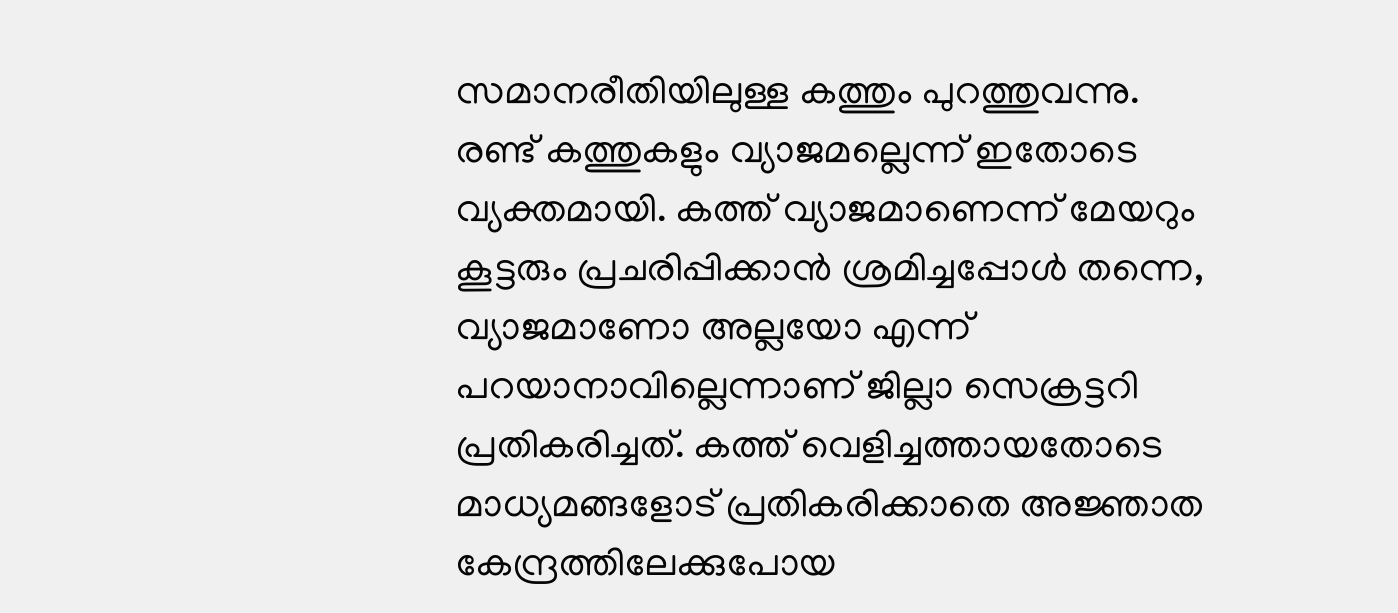സമാനരീതിയിലുള്ള കത്തും പുറത്തുവന്നു. രണ്ട് കത്തുകളും വ്യാജമല്ലെന്ന് ഇതോടെ വ്യക്തമായി. കത്ത് വ്യാജമാണെന്ന് മേയറും കൂട്ടരും പ്രചരിപ്പിക്കാന്‍ ശ്രമിച്ചപ്പോള്‍ തന്നെ, വ്യാജമാണോ അല്ലയോ എന്ന് പറയാനാവില്ലെന്നാണ് ജില്ലാ സെക്രട്ടറി പ്രതികരിച്ചത്. കത്ത് വെളിച്ചത്തായതോടെ മാധ്യമങ്ങളോട് പ്രതികരിക്കാതെ അജ്ഞാത കേന്ദ്രത്തിലേക്കുപോയ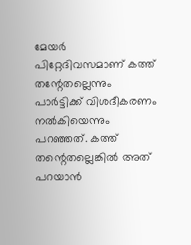മേയര്‍ പിറ്റേദിവസമാണ് കത്ത് തന്റേതല്ലെന്നും പാര്‍ട്ടിക്ക് വിശദീകരണം നല്‍കിയെന്നും പറഞ്ഞത്. കത്ത് തന്റെതല്ലെങ്കില്‍ അത് പറയാന്‍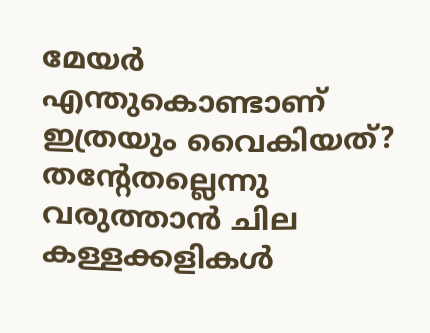മേയര്‍ എന്തുകൊണ്ടാണ് ഇത്രയും വൈകിയത്? തന്റേതല്ലെന്നു വരുത്താന്‍ ചില കള്ളക്കളികള്‍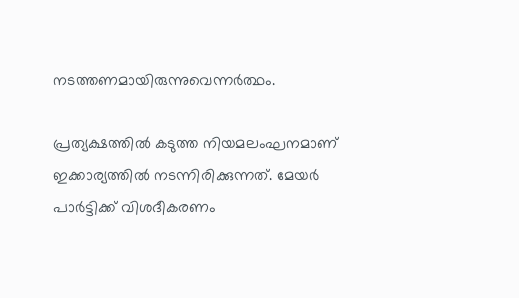നടത്തണമായിരുന്നുവെന്നര്‍ത്ഥം.

പ്രത്യക്ഷത്തില്‍ കടുത്ത നിയമലംഘനമാണ് ഇക്കാര്യത്തില്‍ നടന്നിരിക്കുന്നത്. മേയര്‍ പാര്‍ട്ടിക്ക് വിശദീകരണം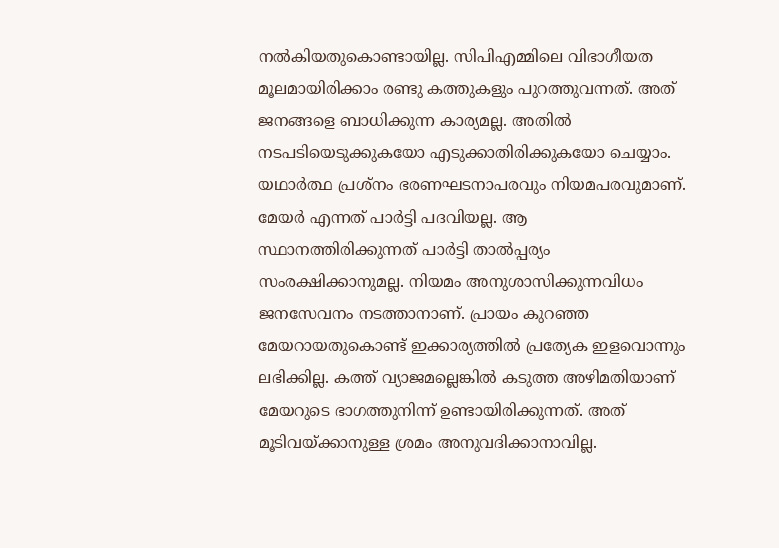നല്‍കിയതുകൊണ്ടായില്ല. സിപിഎമ്മിലെ വിഭാഗീയത മൂലമായിരിക്കാം രണ്ടു കത്തുകളും പുറത്തുവന്നത്. അത് ജനങ്ങളെ ബാധിക്കുന്ന കാര്യമല്ല. അതില്‍ നടപടിയെടുക്കുകയോ എടുക്കാതിരിക്കുകയോ ചെയ്യാം. യഥാര്‍ത്ഥ പ്രശ്‌നം ഭരണഘടനാപരവും നിയമപരവുമാണ്. മേയര്‍ എന്നത് പാര്‍ട്ടി പദവിയല്ല. ആ സ്ഥാനത്തിരിക്കുന്നത് പാര്‍ട്ടി താല്‍പ്പര്യം സംരക്ഷിക്കാനുമല്ല. നിയമം അനുശാസിക്കുന്നവിധം ജനസേവനം നടത്താനാണ്. പ്രായം കുറഞ്ഞ മേയറായതുകൊണ്ട് ഇക്കാര്യത്തില്‍ പ്രത്യേക ഇളവൊന്നും ലഭിക്കില്ല. കത്ത് വ്യാജമല്ലെങ്കില്‍ കടുത്ത അഴിമതിയാണ് മേയറുടെ ഭാഗത്തുനിന്ന് ഉണ്ടായിരിക്കുന്നത്. അത് മൂടിവയ്‌ക്കാനുള്ള ശ്രമം അനുവദിക്കാനാവില്ല.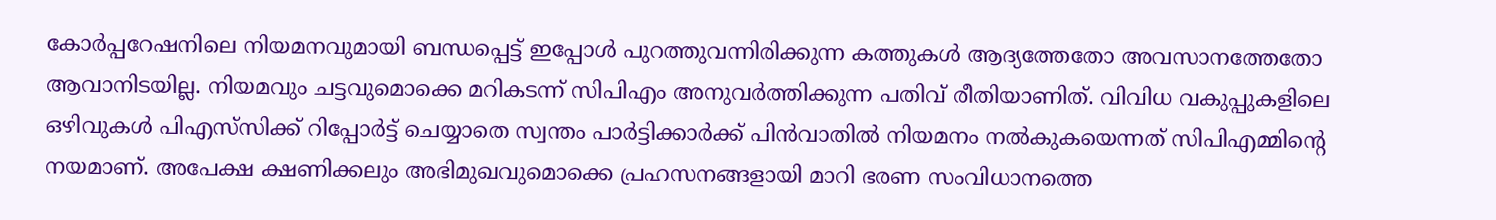കോര്‍പ്പറേഷനിലെ നിയമനവുമായി ബന്ധപ്പെട്ട് ഇപ്പോള്‍ പുറത്തുവന്നിരിക്കുന്ന കത്തുകള്‍ ആദ്യത്തേതോ അവസാനത്തേതോ ആവാനിടയില്ല. നിയമവും ചട്ടവുമൊക്കെ മറികടന്ന് സിപിഎം അനുവര്‍ത്തിക്കുന്ന പതിവ് രീതിയാണിത്. വിവിധ വകുപ്പുകളിലെ ഒഴിവുകള്‍ പിഎസ്‌സിക്ക് റിപ്പോര്‍ട്ട് ചെയ്യാതെ സ്വന്തം പാര്‍ട്ടിക്കാര്‍ക്ക് പിന്‍വാതില്‍ നിയമനം നല്‍കുകയെന്നത് സിപിഎമ്മിന്റെ നയമാണ്. അപേക്ഷ ക്ഷണിക്കലും അഭിമുഖവുമൊക്കെ പ്രഹസനങ്ങളായി മാറി ഭരണ സംവിധാനത്തെ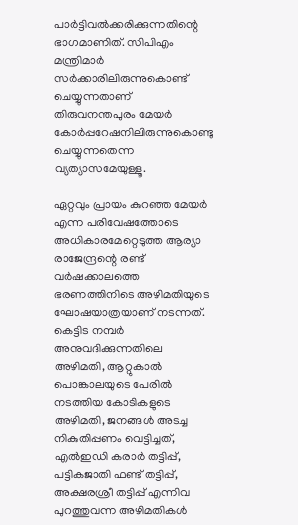പാര്‍ട്ടിവല്‍ക്കരിക്കുന്നതിന്റെ ഭാഗമാണിത്. സിപിഎം മന്ത്രിമാര്‍ സര്‍ക്കാരിലിരുന്നുകൊണ്ട് ചെയ്യുന്നതാണ് തിരുവനന്തപുരം മേയര്‍ കോര്‍പ്പറേഷനിലിരുന്നുകൊണ്ടു ചെയ്യുന്നതെന്ന വ്യത്യാസമേയുള്ളൂ.

ഏറ്റവും പ്രായം കുറഞ്ഞ മേയര്‍ എന്ന പരിവേഷത്തോടെ അധികാരമേറ്റെടുത്ത ആര്യാ രാജേന്ദ്രന്റെ രണ്ട് വര്‍ഷക്കാലത്തെ ഭരണത്തിനിടെ അഴിമതിയുടെ ഘോഷയാത്രയാണ് നടന്നത്. കെട്ടിട നമ്പര്‍ അനുവദിക്കുന്നതിലെ അഴിമതി, ആറ്റുകാല്‍ പൊങ്കാലയുടെ പേരില്‍ നടത്തിയ കോടികളുടെ അഴിമതി, ജനങ്ങള്‍ അടച്ച നികുതിപ്പണം വെട്ടിച്ചത്, എല്‍ഇഡി കരാര്‍ തട്ടിപ്പ്, പട്ടികജാതി ഫണ്ട് തട്ടിപ്പ്, അക്ഷരശ്രീ തട്ടിപ്പ് എന്നിവ പുറത്തുവന്ന അഴിമതികള്‍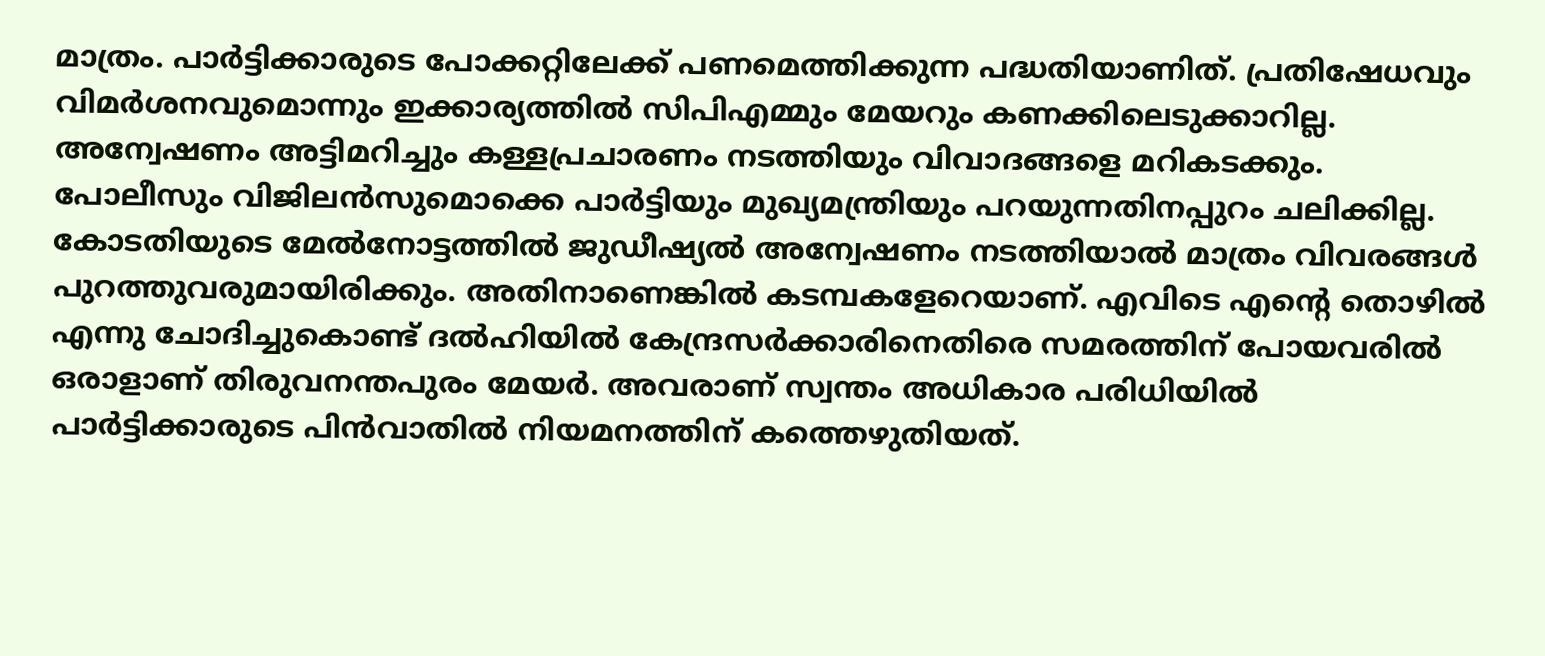മാത്രം. പാര്‍ട്ടിക്കാരുടെ പോക്കറ്റിലേക്ക് പണമെത്തിക്കുന്ന പദ്ധതിയാണിത്. പ്രതിഷേധവും വിമര്‍ശനവുമൊന്നും ഇക്കാര്യത്തില്‍ സിപിഎമ്മും മേയറും കണക്കിലെടുക്കാറില്ല. അന്വേഷണം അട്ടിമറിച്ചും കള്ളപ്രചാരണം നടത്തിയും വിവാദങ്ങളെ മറികടക്കും. പോലീസും വിജിലന്‍സുമൊക്കെ പാര്‍ട്ടിയും മുഖ്യമന്ത്രിയും പറയുന്നതിനപ്പുറം ചലിക്കില്ല. കോടതിയുടെ മേല്‍നോട്ടത്തില്‍ ജുഡീഷ്യല്‍ അന്വേഷണം നടത്തിയാല്‍ മാത്രം വിവരങ്ങള്‍ പുറത്തുവരുമായിരിക്കും. അതിനാണെങ്കില്‍ കടമ്പകളേറെയാണ്. എവിടെ എന്റെ തൊഴില്‍ എന്നു ചോദിച്ചുകൊണ്ട് ദല്‍ഹിയില്‍ കേന്ദ്രസര്‍ക്കാരിനെതിരെ സമരത്തിന് പോയവരില്‍ ഒരാളാണ് തിരുവനന്തപുരം മേയര്‍. അവരാണ് സ്വന്തം അധികാര പരിധിയില്‍ പാര്‍ട്ടിക്കാരുടെ പിന്‍വാതില്‍ നിയമനത്തിന് കത്തെഴുതിയത്.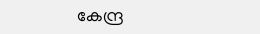കേന്ദ്ര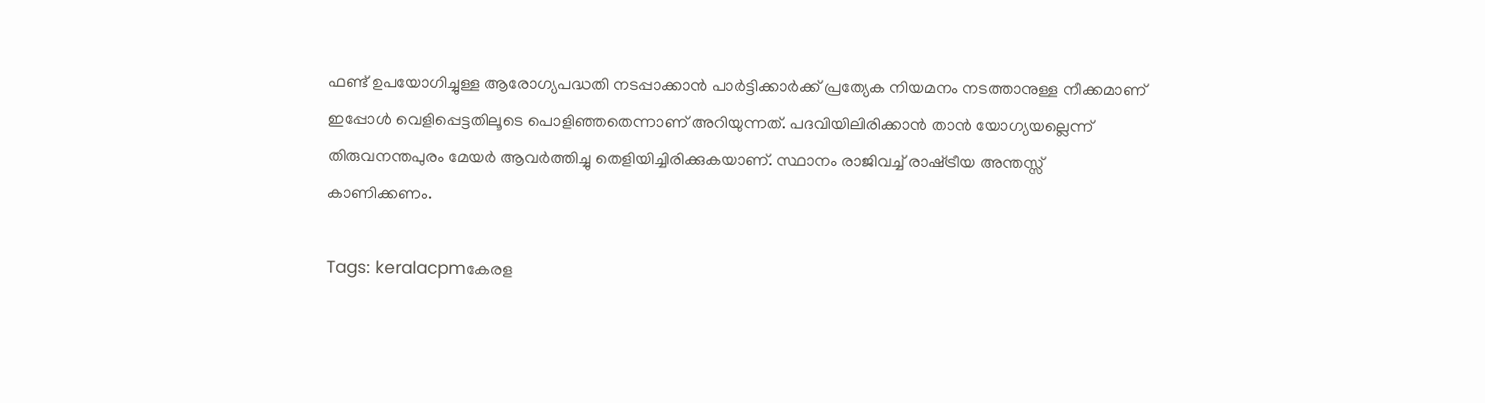ഫണ്ട് ഉപയോഗിച്ചുള്ള ആരോഗ്യപദ്ധതി നടപ്പാക്കാന്‍ പാര്‍ട്ടിക്കാര്‍ക്ക് പ്രത്യേക നിയമനം നടത്താനുള്ള നീക്കമാണ് ഇപ്പോള്‍ വെളിപ്പെട്ടതിലൂടെ പൊളിഞ്ഞതെന്നാണ് അറിയുന്നത്. പദവിയിലിരിക്കാന്‍ താന്‍ യോഗ്യയല്ലെന്ന് തിരുവനന്തപുരം മേയര്‍ ആവര്‍ത്തിച്ചു തെളിയിച്ചിരിക്കുകയാണ്. സ്ഥാനം രാജിവച്ച് രാഷ്‌ട്രീയ അന്തസ്സ് കാണിക്കണം.

Tags: keralacpmകേരള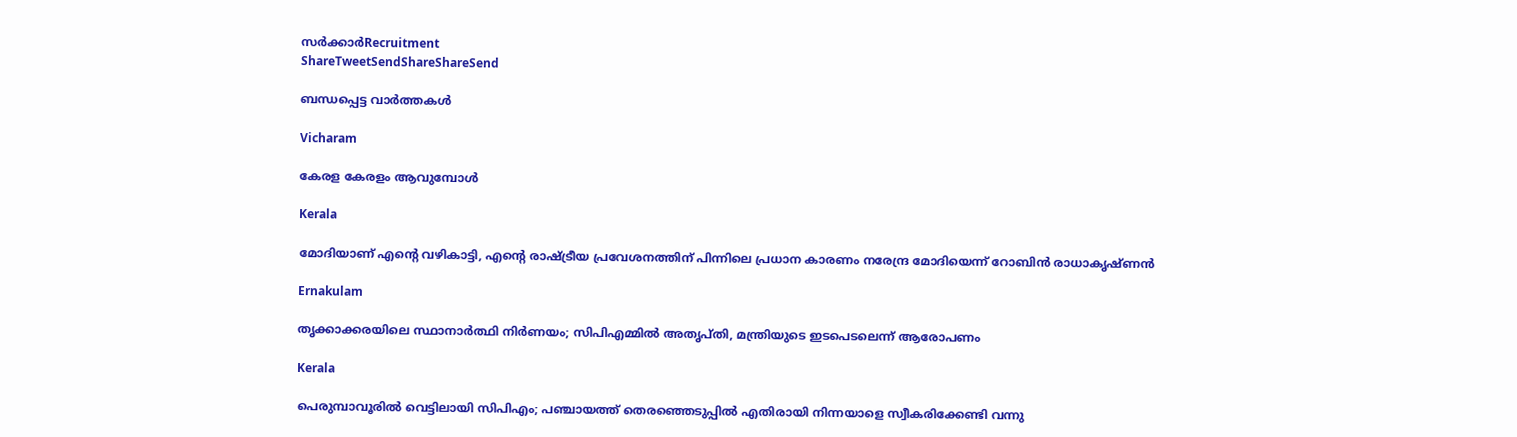സര്‍ക്കാര്‍Recruitment
ShareTweetSendShareShareSend

ബന്ധപ്പെട്ട വാര്‍ത്തകള്‍

Vicharam

കേരള കേരളം ആവുമ്പോൾ

Kerala

മോദിയാണ് എന്റെ വഴികാട്ടി, എന്റെ രാഷ്‌ട്രീയ പ്രവേശനത്തിന് പിന്നിലെ പ്രധാന കാരണം നരേന്ദ്ര മോദിയെന്ന് റോബിൻ രാധാകൃഷ്ണന്‍

Ernakulam

തൃക്കാക്കരയിലെ സ്ഥാനാര്‍ത്ഥി നിര്‍ണയം; സിപിഎമ്മില്‍ അതൃപ്തി, മന്ത്രിയുടെ ഇടപെടലെന്ന് ആരോപണം

Kerala

പെരുമ്പാവൂരില്‍ വെട്ടിലായി സിപിഎം; പഞ്ചായത്ത് തെരഞ്ഞെടുപ്പില്‍ എതിരായി നിന്നയാളെ സ്വീകരിക്കേണ്ടി വന്നു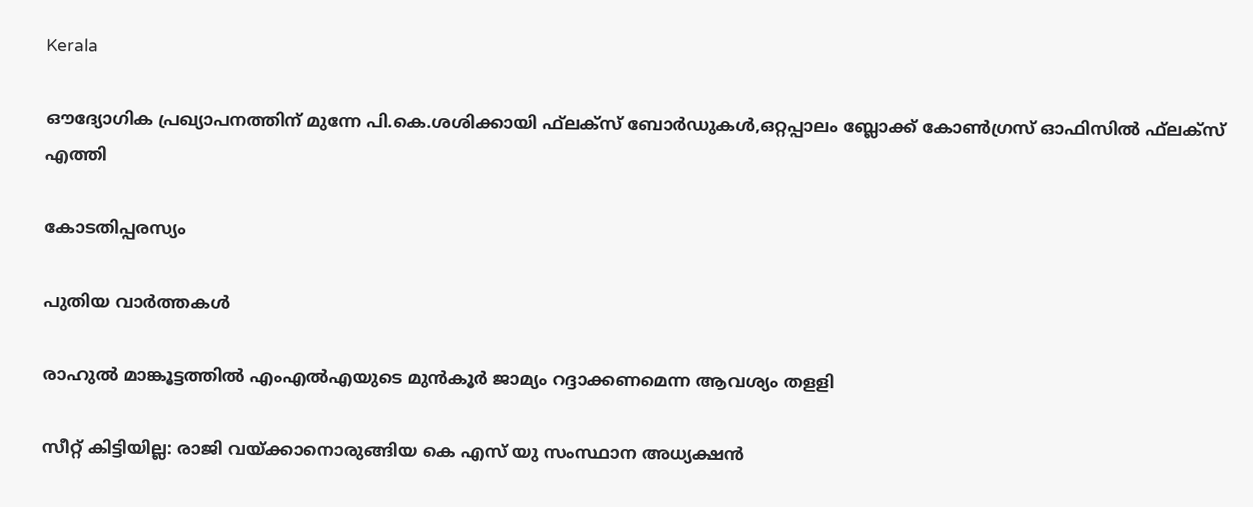Kerala

ഔദ്യോഗിക പ്രഖ്യാപനത്തിന് മുന്നേ പി.കെ.ശശിക്കായി ഫ്‌ലക്‌സ് ബോര്‍ഡുകള്‍,ഒറ്റപ്പാലം ബ്ലോക്ക് കോണ്‍ഗ്രസ് ഓഫിസില്‍ ഫ്‌ലക്‌സ് എത്തി

കോടതിപ്പരസ്യം

പുതിയ വാര്‍ത്തകള്‍

രാഹുല്‍ മാങ്കൂട്ടത്തില്‍ എംഎല്‍എയുടെ മുന്‍കൂര്‍ ജാമ്യം റദ്ദാക്കണമെന്ന ആവശ്യം തളളി

സീറ്റ് കിട്ടിയില്ല: രാജി വയ്‌ക്കാനൊരുങ്ങിയ കെ എസ് യു സംസ്ഥാന അധ്യക്ഷന്‍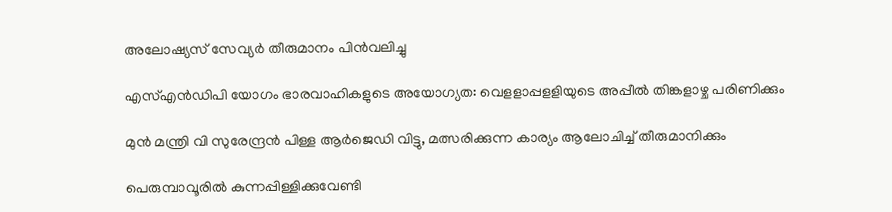അലോഷ്യസ് സേവ്യര്‍ തീരുമാനം പിന്‍വലിച്ചു

എസ്എന്‍ഡിപി യോഗം ഭാരവാഹികളുടെ അയോഗ്യത: വെളളാപ്പളളിയുടെ അപ്പീല്‍ തിങ്കളാഴ്ച പരിണിക്കും

മുന്‍ മന്ത്രി വി സുരേന്ദ്രന്‍ പിള്ള ആര്‍ജെഡി വിട്ടു, മത്സരിക്കുന്ന കാര്യം ആലോചിച്ച് തീരുമാനിക്കും

പെരുമ്പാവൂരിൽ കുന്നപ്പിള്ളിക്കുവേണ്ടി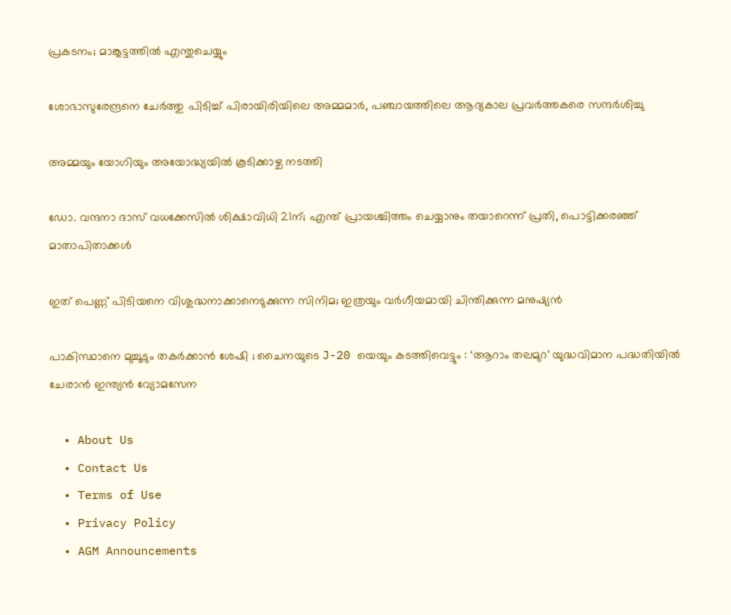പ്രകടനം; മാങ്കൂട്ടത്തിൽ എന്തുചെയ്യും

ശോഭാസുരേന്ദ്രനെ ചേര്‍ത്തു പിടിച്ച് പിരായിരിയിലെ അമ്മമാര്‍, പഞ്ചായത്തിലെ ആദ്യകാല പ്രവര്‍ത്തകരെ സന്ദര്‍ശിച്ചു

അമ്മയും യോഗിയും അയോദ്ധ്യയിൽ കൂടിക്കാഴ്ച നടത്തി

ഡോ. വന്ദനാ ദാസ് വധക്കേസിൽ ശിക്ഷാവിധി 21ന്; എന്ത് പ്രായശ്ചിത്തം ചെയ്യാനും തയാറെന്ന് പ്രതി, പൊട്ടിക്കരഞ്ഞ് മാതാപിതാക്കൾ

ഇത് പെണ്ണ് പിടിയനെ വിശുദ്ധനാക്കാനെടുക്കുന്ന സിനിമ; ഇത്രയും വർഗീയമായി ചിന്തിക്കുന്ന മനുഷ്യൻ

പാകിസ്ഥാനെ മുച്ചൂടും തകർക്കാൻ ശേഷി ; ചൈനയുടെ J-20 യെയും കടത്തിവെട്ടും : ‘ആറാം തലമുറ’ യുദ്ധവിമാന പദ്ധതിയിൽ ചേരാൻ ഇന്ത്യൻ വ്യോമസേന

  • About Us
  • Contact Us
  • Terms of Use
  • Privacy Policy
  • AGM Announcements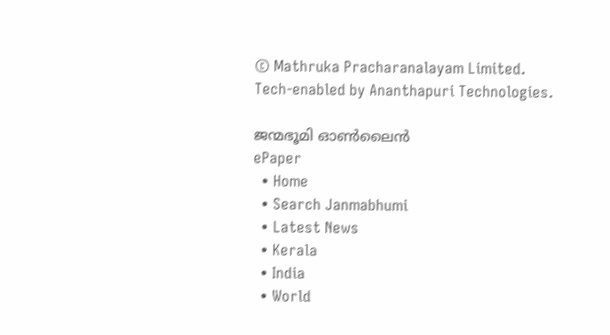© Mathruka Pracharanalayam Limited.
Tech-enabled by Ananthapuri Technologies.

ജന്മഭൂമി ഓണ്‍ലൈന്‍
ePaper
  • Home
  • Search Janmabhumi
  • Latest News
  • Kerala
  • India
  • World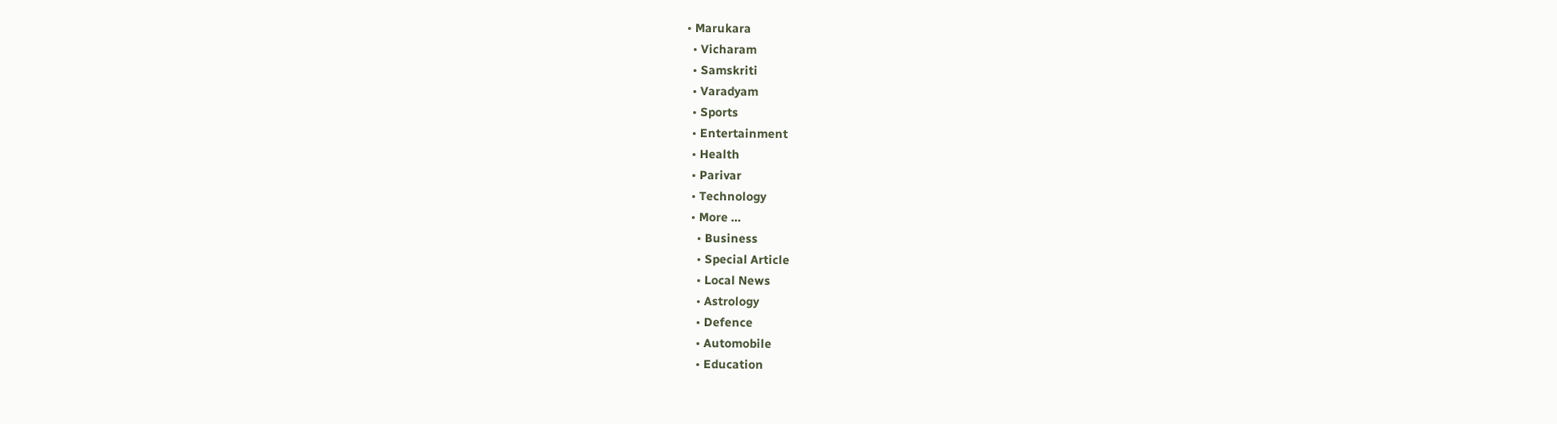• Marukara
  • Vicharam
  • Samskriti
  • Varadyam
  • Sports
  • Entertainment
  • Health
  • Parivar
  • Technology
  • More …
    • Business
    • Special Article
    • Local News
    • Astrology
    • Defence
    • Automobile
    • Education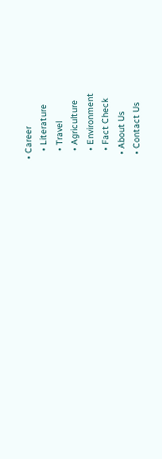• Career
    • Literature
    • Travel
    • Agriculture
    • Environment
    • Fact Check
  • About Us
  • Contact Us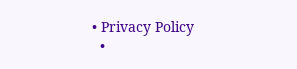• Privacy Policy
  •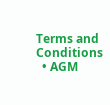Terms and Conditions
  • AGM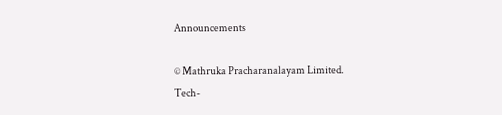Announcements

© Mathruka Pracharanalayam Limited.
Tech-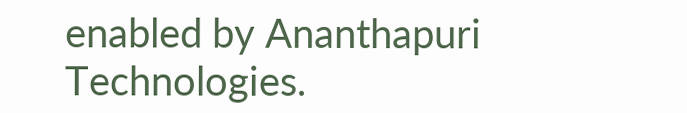enabled by Ananthapuri Technologies.